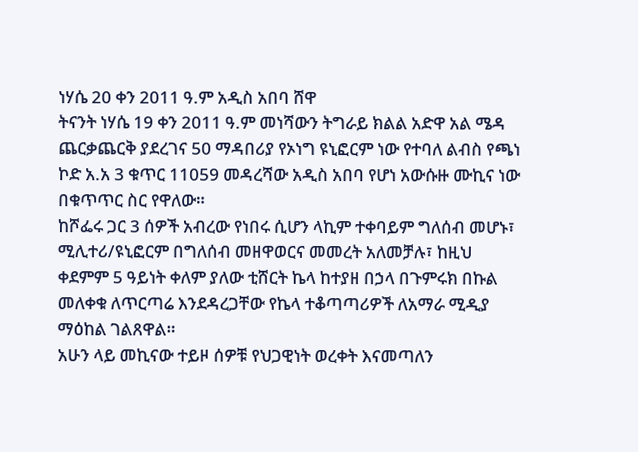ነሃሴ 20 ቀን 2011 ዓ.ም አዲስ አበባ ሸዋ
ትናንት ነሃሴ 19 ቀን 2011 ዓ.ም መነሻውን ትግራይ ክልል አድዋ አል ሜዳ ጨርቃጨርቅ ያደረገና 50 ማዳበሪያ የኦነግ ዩኒፎርም ነው የተባለ ልብስ የጫነ ኮድ አ.አ 3 ቁጥር 11059 መዳረሻው አዲስ አበባ የሆነ አውሱዙ ሙኪና ነው በቁጥጥር ስር የዋለው።
ከሾፌሩ ጋር 3 ሰዎች አብረው የነበሩ ሲሆን ላኪም ተቀባይም ግለሰብ መሆኑ፣ ሚሊተሪ/ዩኒፎርም በግለሰብ መዘዋወርና መመረት አለመቻሉ፣ ከዚህ ቀደምም 5 ዓይነት ቀለም ያለው ቲሸርት ኬላ ከተያዘ በኃላ በጉምሩክ በኩል መለቀቁ ለጥርጣሬ እንደዳረጋቸው የኬላ ተቆጣጣሪዎች ለአማራ ሚዲያ ማዕከል ገልጸዋል።
አሁን ላይ መኪናው ተይዞ ሰዎቹ የህጋዊነት ወረቀት እናመጣለን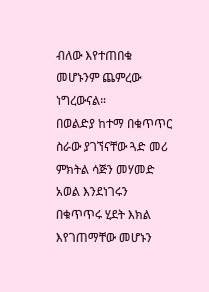ብለው እየተጠበቁ መሆኑንም ጨምረው ነግረውናል።
በወልድያ ከተማ በቁጥጥር ስራው ያገኘናቸው ጓድ መሪ ምክትል ሳጅን መሃመድ አወል እንደነገሩን በቁጥጥሩ ሂደት እክል እየገጠማቸው መሆኑን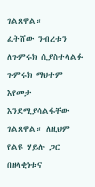ገልጸዋል።
ፈትሸው ንብረቱን ለጉምሩክ ሲያስተላልፉ ጉምሩክ ማህተም እየመታ እንደሚያሳልፋቸው ገልጸዋል። ለዚህም የልዩ ሃይሉ ጋር በዘላቂነቱና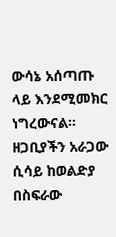ውሳኔ አሰጣጡ ላይ እንደሚመክር ነግረውናል።
ዘጋቢያችን አራጋው ሲሳይ ከወልድያ በስፍራው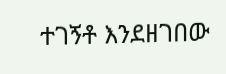ተገኝቶ እንደዘገበው